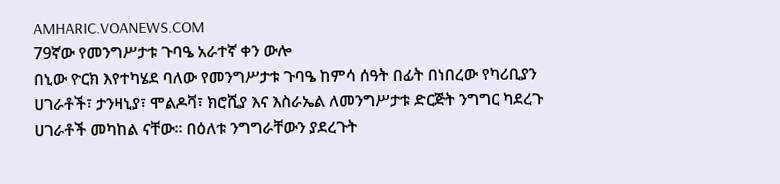AMHARIC.VOANEWS.COM
79ኛው የመንግሥታቱ ጉባዔ አራተኛ ቀን ውሎ
በኒው ዮርክ እየተካሄደ ባለው የመንግሥታቱ ጉባዔ ከምሳ ሰዓት በፊት በነበረው የካሪቢያን ሀገራቶች፣ ታንዛኒያ፣ ሞልዶቫ፣ ክሮሺያ እና እስራኤል ለመንግሥታቱ ድርጅት ንግግር ካደረጉ ሀገራቶች መካከል ናቸው። በዕለቱ ንግግራቸውን ያደረጉት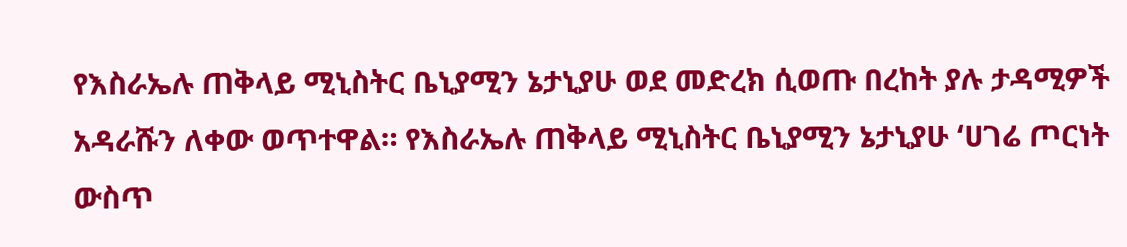የእስራኤሉ ጠቅላይ ሚኒስትር ቤኒያሚን ኔታኒያሁ ወደ መድረክ ሲወጡ በረከት ያሉ ታዳሚዎች አዳራሹን ለቀው ወጥተዋል። የእስራኤሉ ጠቅላይ ሚኒስትር ቤኒያሚን ኔታኒያሁ ‘ሀገሬ ጦርነት ውስጥ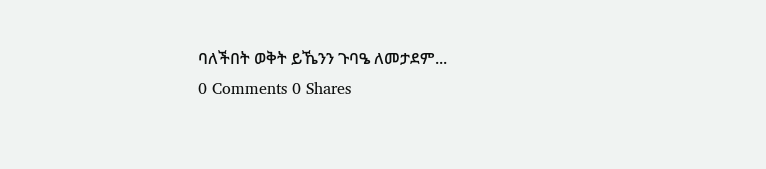ባለችበት ወቅት ይኼንን ጉባዔ ለመታደም...
0 Comments 0 Shares